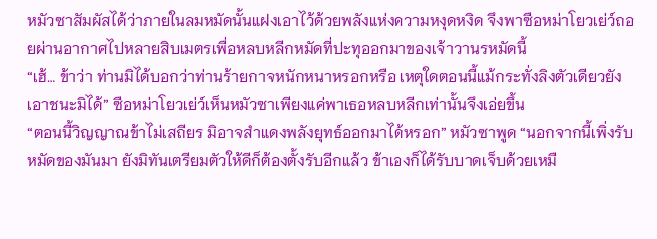หมัวซาสัมผัสได้ว่าภายในลมหมัดนั้นแฝงเอาไว้ด้วยพลังแห่งความหงุดหงิด จึงพาซือหม่าโยวเย่ว์ถอยผ่านอากาศไปหลายสิบเมตรเพื่อหลบหลีกหมัดที่ปะทุออกมาของเจ้าวานรหมัดนี้
“เฮ้… ข้าว่า ท่านมิได้บอกว่าท่านร้ายกาจหนักหนาหรอกหรือ เหตุใดตอนนี้แม้กระทั่งลิงตัวเดียวยังเอาชนะมิได้” ซือหม่าโยวเย่ว์เห็นหมัวซาเพียงแค่พาเธอหลบหลีกเท่านั้นจึงเอ่ยขึ้น
“ตอนนี้วิญญาณข้าไม่เสถียร มิอาจสำแดงพลังยุทธ์ออกมาได้หรอก” หมัวซาพูด “นอกจากนี้เพิ่งรับหมัดของมันมา ยังมิทันเตรียมตัวให้ดีก็ต้องตั้งรับอีกแล้ว ข้าเองก็ได้รับบาดเจ็บด้วยเหมื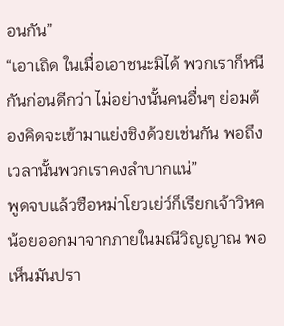อนกัน”
“เอาเถิด ในเมื่อเอาชนะมิได้ พวกเราก็หนีกันก่อนดีกว่า ไม่อย่างนั้นคนอื่นๆ ย่อมต้องคิดจะเข้ามาแย่งชิงด้วยเช่นกัน พอถึงเวลานั้นพวกเราคงลำบากแน่”
พูดจบแล้วซือหม่าโยวเย่ว์ก็เรียกเจ้าวิหคน้อยออกมาจากภายในมณีวิญญาณ พอเห็นมันปรา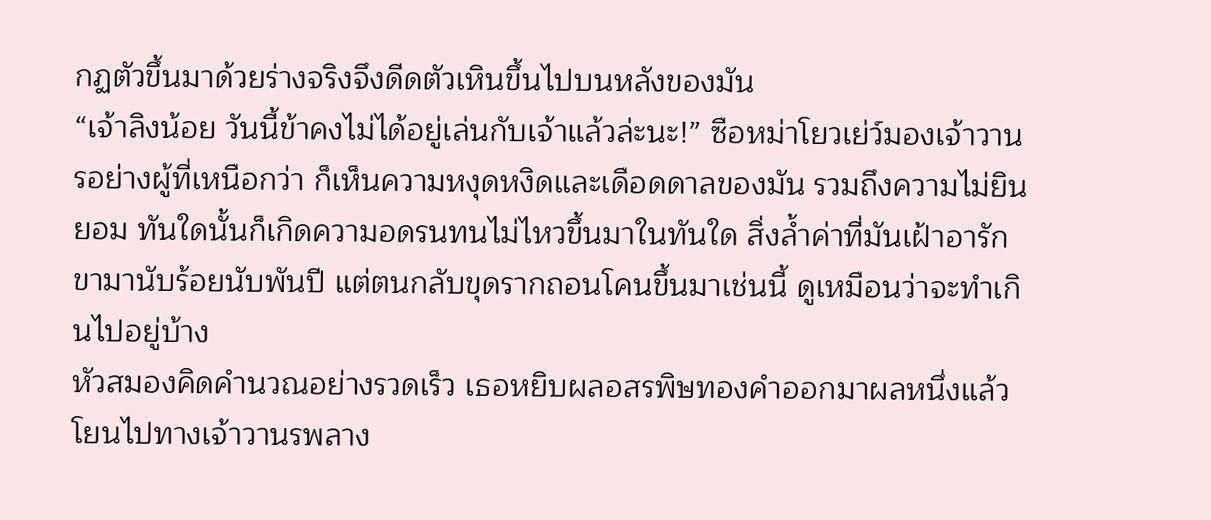กฏตัวขึ้นมาด้วยร่างจริงจึงดีดตัวเหินขึ้นไปบนหลังของมัน
“เจ้าลิงน้อย วันนี้ข้าคงไม่ได้อยู่เล่นกับเจ้าแล้วล่ะนะ!” ซือหม่าโยวเย่ว์มองเจ้าวานรอย่างผู้ที่เหนือกว่า ก็เห็นความหงุดหงิดและเดือดดาลของมัน รวมถึงความไม่ยินยอม ทันใดนั้นก็เกิดความอดรนทนไม่ไหวขึ้นมาในทันใด สิ่งล้ำค่าที่มันเฝ้าอารักขามานับร้อยนับพันปี แต่ตนกลับขุดรากถอนโคนขึ้นมาเช่นนี้ ดูเหมือนว่าจะทำเกินไปอยู่บ้าง
หัวสมองคิดคำนวณอย่างรวดเร็ว เธอหยิบผลอสรพิษทองคำออกมาผลหนึ่งแล้วโยนไปทางเจ้าวานรพลาง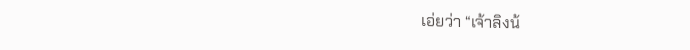เอ่ยว่า “เจ้าลิงน้